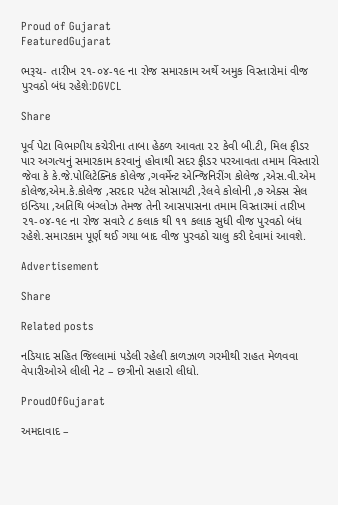Proud of Gujarat
FeaturedGujarat

ભરૂચ- તારીખ ૨૧-૦૪-૧૯ ના રોજ સમારકામ અર્થે અમુક વિસ્તારોમાં વીજ પુરવઠો બંધ રહેશે:DGVCL

Share

પૂર્વ પેટા વિભાગીય કચેરીના તાબા હેઠળ આવતા ૨૨ કેવી બી.ટી, મિલ ફીડર પાર અગત્યનું સમારકામ કરવાનું હોવાથી સદર ફીડર પરઆવતા તમામ વિસ્તારો જેવા કે કે.જે.પોલિટેક્નિક કોલેજ ,ગવર્મેન્ટ એન્જિનિરીંગ કોલેજ ,એસ.વી.એમ કોલેજ,એમ.કે.કોલેજ ,સરદાર પટેલ સોસાયટી ,રેલવે કોલોની ,૭ એક્સ સેલ ઇન્ડિયા ,અતિથિ બંગ્લોઝ તેમજ તેની આસપાસના તમામ વિસ્તારમાં તારીખ ૨૧-૦૪-૧૯ ના રોજ સવારે ૮ કલાક થી ૧૧ કલાક સુધી વીજ પુરવઠો બંધ રહેશે.સમારકામ પૂર્ણ થઈ ગયા બાદ વીજ પુરવઠો ચાલુ કરી દેવામાં આવશે.

Advertisement

Share

Related posts

નડિયાદ સહિત જિલ્લામાં પડેલી રહેલી કાળઝાળ ગરમીથી રાહત મેળવવા વેપારીઓએ લીલી નેટ – છત્રીનો સહારો લીધો.

ProudOfGujarat

અમદાવાદ –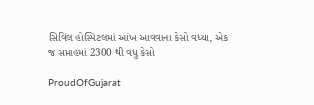સિવિલ હોસ્પિટલમાં આંખ આવવાના કેસો વધ્યા, એક જ સપ્તાહમાં 2300 થી વધુ કેસો

ProudOfGujarat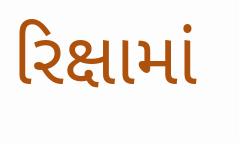રિક્ષામાં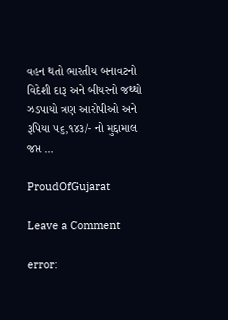વહન થતો ભારતીય બનાવટનો વિદેશી દારૂ અને બીયરનો જથ્થો ઝડપાયો ત્રણ આરોપીઓ અને રૂપિયા ૫૬,૧૪૩/- નો મુદ્દામાલ જપ્ત …

ProudOfGujarat

Leave a Comment

error: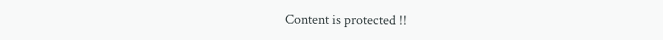Content is protected !!